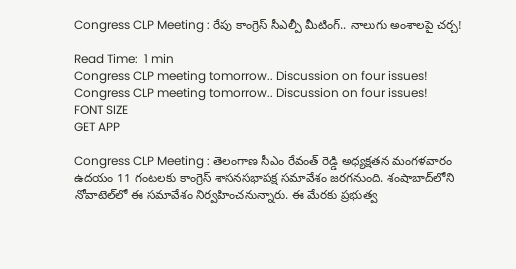Congress CLP Meeting : రేపు కాంగ్రెస్ సీఎల్పీ మీటింగ్.. నాలుగు అంశాలపై చర్చ!

Read Time:  1 min
Congress CLP meeting tomorrow.. Discussion on four issues!
Congress CLP meeting tomorrow.. Discussion on four issues!
FONT SIZE
GET APP

Congress CLP Meeting : తెలంగాణ సీఎం రేవంత్ రెడ్డి అధ్యక్షతన మంగళవారం ఉదయం 11 గంటలకు కాంగ్రెస్ శాసనసభాపక్ష సమావేశం జరగనుంది. శంషాబాద్‌లోని నోవాటెల్‌లో ఈ సమావేశం నిర్వహించనున్నారు. ఈ మేరకు ప్రభుత్వ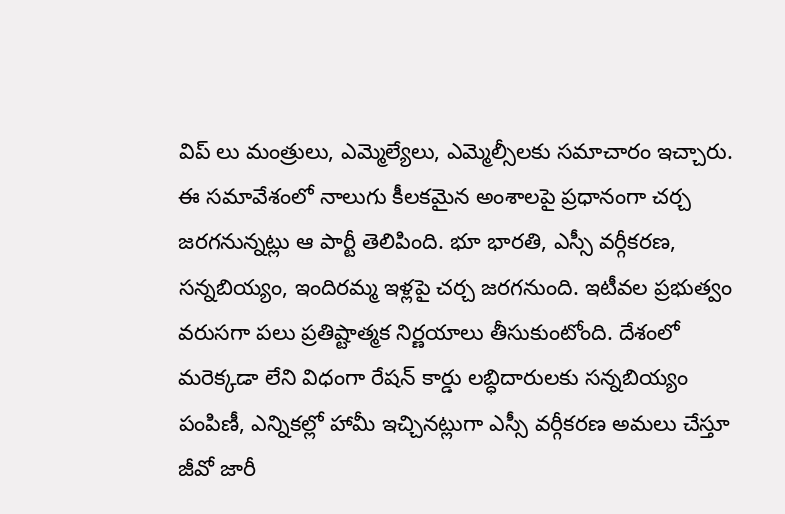విప్ లు మంత్రులు, ఎమ్మెల్యేలు, ఎమ్మెల్సీలకు సమాచారం ఇచ్చారు. ఈ సమావేశంలో నాలుగు కీలకమైన అంశాలపై ప్రధానంగా చర్చ జరగనున్నట్లు ఆ పార్టీ తెలిపింది. భూ భారతి, ఎస్సీ వర్గీకరణ, సన్నబియ్యం, ఇందిరమ్మ ఇళ్లపై చర్చ జరగనుంది. ఇటీవల ప్రభుత్వం వరుసగా పలు ప్రతిష్టాత్మక నిర్ణయాలు తీసుకుంటోంది. దేశంలో మరెక్కడా లేని విధంగా రేషన్ కార్డు లబ్ధిదారులకు సన్నబియ్యం పంపిణీ, ఎన్నికల్లో హామీ ఇచ్చినట్లుగా ఎస్సీ వర్గీకరణ అమలు చేస్తూ జీవో జారీ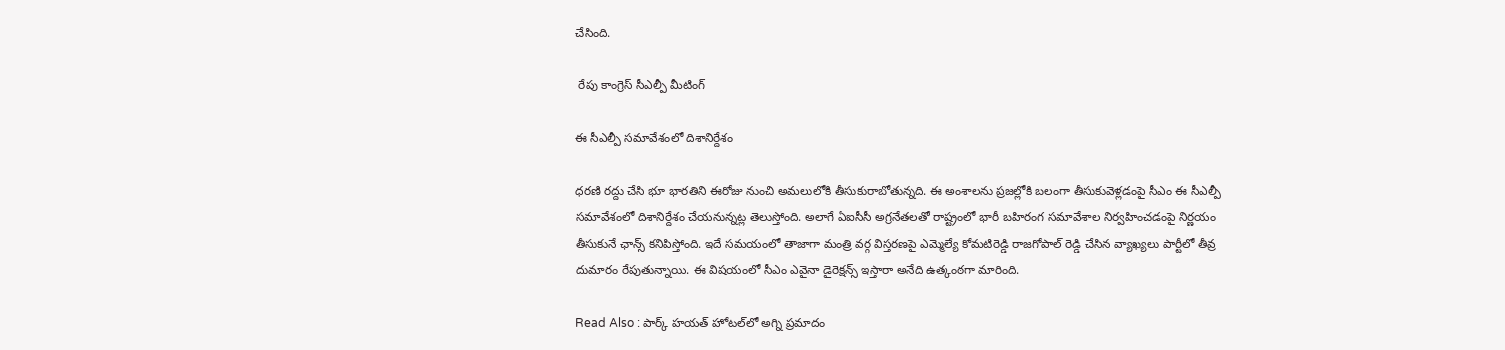చేసింది.

 రేపు కాంగ్రెస్ సీఎల్పీ మీటింగ్

ఈ సీఎల్పీ సమావేశంలో దిశానిర్దేశం

ధరణి రద్దు చేసి భూ భారతిని ఈరోజు నుంచి అమలులోకి తీసుకురాబోతున్నది. ఈ అంశాలను ప్రజల్లోకి బలంగా తీసుకువెళ్లడంపై సీఎం ఈ సీఎల్పీ సమావేశంలో దిశానిర్దేశం చేయనున్నట్ల తెలుస్తోంది. అలాగే ఏఐసీసీ అగ్రనేతలతో రాష్ట్రంలో భారీ బహిరంగ సమావేశాల నిర్వహించడంపై నిర్ణయం తీసుకునే ఛాన్స్ కనిపిస్తోంది. ఇదే సమయంలో తాజాగా మంత్రి వర్గ విస్తరణపై ఎమ్మెల్యే కోమటిరెడ్డి రాజగోపాల్ రెడ్డి చేసిన వ్యాఖ్యలు పార్టీలో తీవ్ర దుమారం రేపుతున్నాయి. ఈ విషయంలో సీఎం ఎవైనా డైరెక్షన్స్ ఇస్తారా అనేది ఉత్కంఠగా మారింది.

Read Also : పార్క్‌ హయత్‌ హోటల్‌లో అగ్ని ప్రమాదం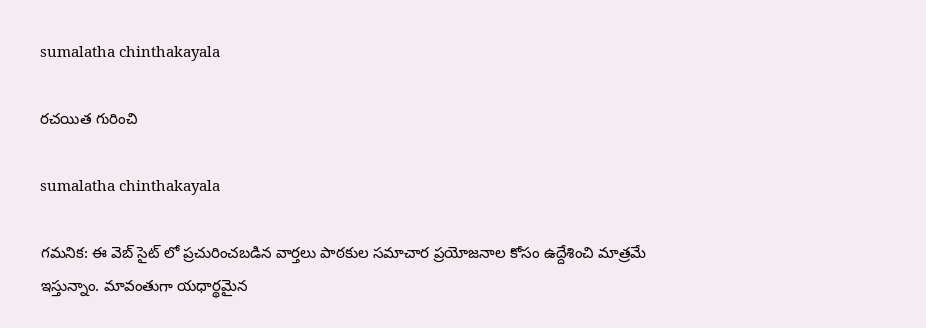sumalatha chinthakayala

రచయిత గురించి

sumalatha chinthakayala

గమనిక: ఈ వెబ్ సైట్ లో ప్రచురించబడిన వార్తలు పాఠకుల సమాచార ప్రయోజనాల కోసం ఉద్దేశించి మాత్రమే ఇస్తున్నాం. మావంతుగా యధార్థమైన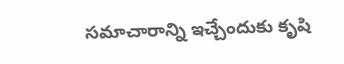సమాచారాన్ని ఇచ్చేందుకు కృషి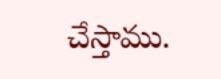చేస్తాము.